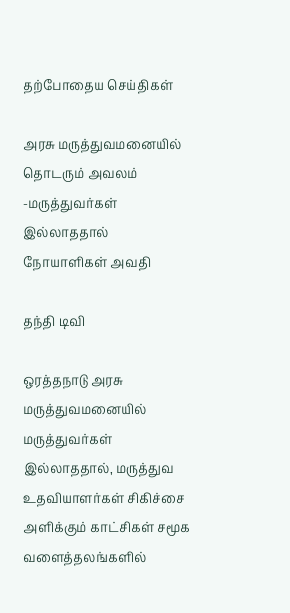தற்போதைய செய்திகள்

அரசு மருத்துவமனையில் தொடரும் அவலம் -மருத்துவர்கள் இல்லாததால் நோயாளிகள் அவதி

தந்தி டிவி

ஒரத்தநாடு அரசு மருத்துவமனையில் மருத்துவர்கள் இல்லாததால், மருத்துவ உதவியாளர்கள் சிகிச்சை அளிக்கும் காட்சிகள் சமூக வளைத்தலங்களில்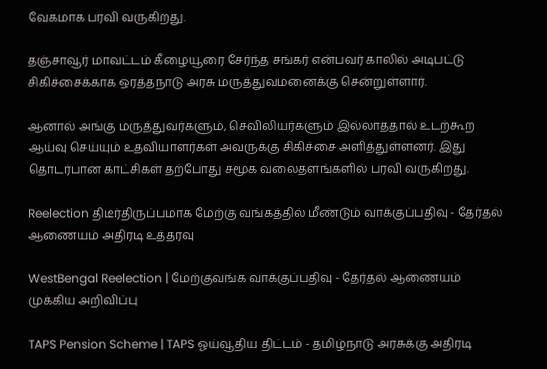வேகமாக பரவி வருகிறது.

தஞ்சாவூர் மாவட்டம் கீழையூரை சேர்ந்த சங்கர் என்பவர் காலில் அடிபட்டு சிகிச்சைக்காக ஒரத்தநாடு அரசு மருத்துவமனைக்கு சென்றுள்ளார்.

ஆனால் அங்கு மருத்துவர்களும், செவிலியர்களும் இல்லாததால் உடற்கூற ஆய்வு செய்யும் உதவியாளர்கள் அவருக்கு சிகிச்சை அளித்துள்ளனர். இது தொடர்பான காட்சிகள் தற்போது சமூக வலைதளங்களில் பரவி வருகிறது.

Reelection திடீர்திருப்பமாக மேற்கு வங்கத்தில் மீண்டும் வாக்குப்பதிவு - தேர்தல் ஆணையம் அதிரடி உத்தரவு

WestBengal Reelection | மேற்குவங்க வாக்குப்பதிவு - தேர்தல் ஆணையம் முக்கிய அறிவிப்பு

TAPS Pension Scheme | TAPS ஓய்வூதிய திட்டம் - தமிழ்நாடு அரசுக்கு அதிரடி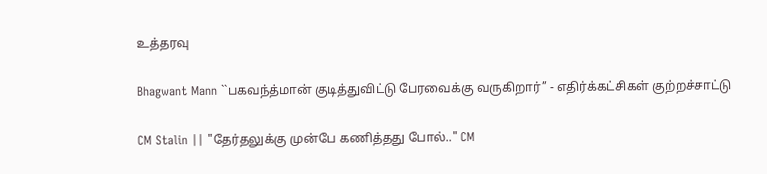உத்தரவு

Bhagwant Mann ``பகவந்த்மான் குடித்துவிட்டு பேரவைக்கு வருகிறார்’’ - எதிர்க்கட்சிகள் குற்றச்சாட்டு

CM Stalin || "தேர்தலுக்கு முன்பே கணித்தது போல்.." CM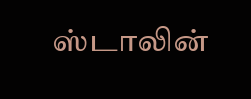ஸ்டாலின்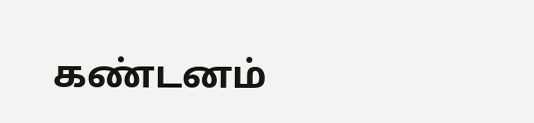கண்டனம்